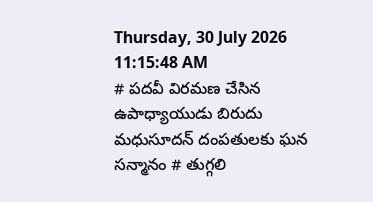Thursday, 30 July 2026 11:15:48 AM
# పదవీ విరమణ చేసిన ఉపాధ్యాయుడు బిరుదు మధుసూదన్ దంపతులకు ఘన సన్మానం # తుగ్గలి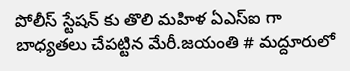పోలీస్ స్టేషన్ కు తొలి మహిళ ఏఎస్ఐ గా బాధ్యతలు చేపట్టిన మేరీ.జయంతి # మద్దూరులో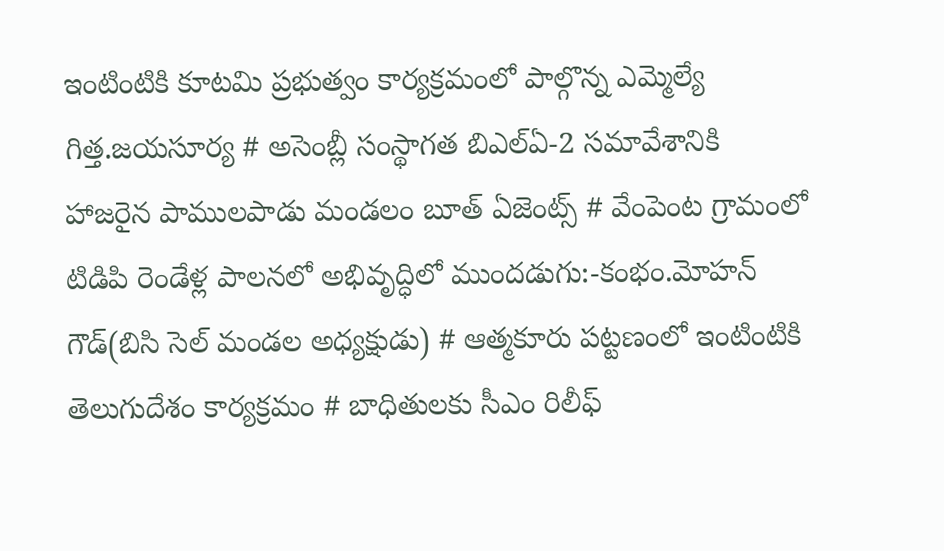ఇంటింటికి కూటమి ప్రభుత్వం కార్యక్రమంలో పాల్గొన్న ఎమ్మెల్యే గిత్త.జయసూర్య # అసెంబ్లీ సంస్థాగత బిఎల్ఏ-2 సమావేశానికి హాజరైన పాములపాడు మండలం బూత్ ఏజెంట్స్ # వేంపెంట గ్రామంలో టిడిపి రెండేళ్ల పాలనలో అభివృద్ధిలో ముందడుగు:-కంభం.మోహన్ గౌడ్(బిసి సెల్ మండల అధ్యక్షుడు) # ఆత్మకూరు పట్టణంలో ఇంటింటికి తెలుగుదేశం కార్యక్రమం # బాధితులకు సీఎం రిలీఫ్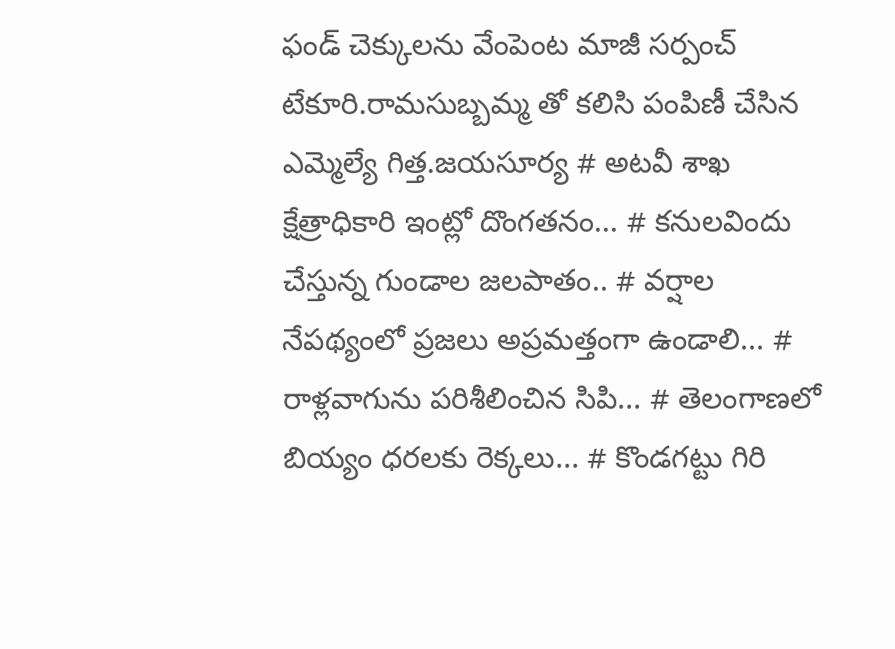ఫండ్ చెక్కులను వేంపెంట మాజీ సర్పంచ్ టేకూరి.రామసుబ్బమ్మ తో కలిసి పంపిణీ చేసిన ఎమ్మెల్యే గిత్త.జయసూర్య # అటవీ శాఖ క్షేత్రాధికారి ఇంట్లో దొంగతనం... # కనులవిందు చేస్తున్న గుండాల జలపాతం.. # వర్షాల నేపథ్యంలో ప్రజలు అప్రమత్తంగా ఉండాలి... # రాళ్లవాగును పరిశీలించిన సిపి... # తెలంగాణలో బియ్యం ధరలకు రెక్కలు... # కొండగట్టు గిరి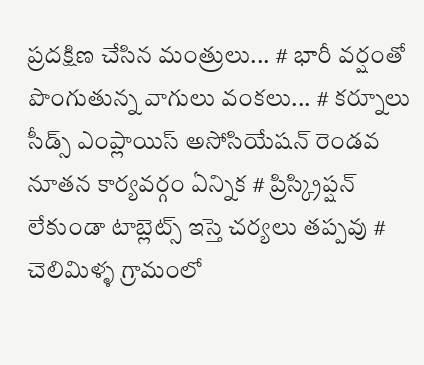ప్రదక్షిణ చేసిన మంత్రులు... # భారీ వర్షంతో పొంగుతున్న వాగులు వంకలు... # కర్నూలు సీడ్స్ ఎంప్లాయిస్ అసోసియేషన్ రెండవ నూతన కార్యవర్గం ఏన్నిక # ప్రిస్క్రిప్షన్ లేకుండా టాబ్లెట్స్ ఇస్తె చర్యలు తప్పవు # చెలిమిళ్ళ గ్రామంలో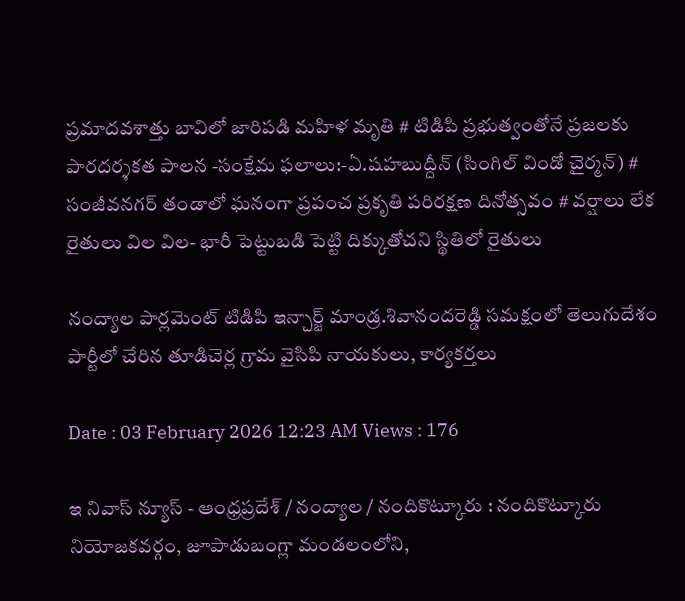ప్రమాదవశాత్తు బావిలో జారిపడి మహిళ మృతి # టిడిపి ప్రభుత్వంతోనే ప్రజలకు పారదర్శకత పాలన -సంక్షేమ ఫలాలు:-ఏ.షహబుద్దీన్ (సింగిల్ విండో చైర్మన్) # సంజీవనగర్ తండాలో ఘనంగా ప్రపంచ ప్రకృతి పరిరక్షణ దినోత్సవం # వర్షాలు లేక రైతులు విల విల- భారీ పెట్టుబడి పెట్టి దిక్కుతోచని స్థితిలో రైతులు

నంద్యాల పార్లమెంట్ టిడిపి ఇన్చార్జ్ మాండ్ర.శివానందరెడ్డి సమక్షంలో తెలుగుదేశం పార్టీలో చేరిన తూడిచెర్ల గ్రామ వైసిపి నాయకులు, కార్యకర్తలు

Date : 03 February 2026 12:23 AM Views : 176

ఇ నివాస్ న్యూస్ - ఆంధ్రప్రదేశ్ / నంద్యాల / నందికొట్కూరు : నందికొట్కూరు నియోజకవర్గం, జూపాడుబంగ్లా మండలంలోని,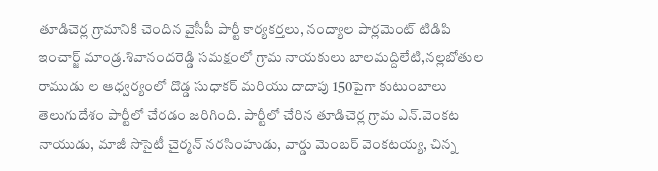తూడిచెర్ల గ్రామానికి చెందిన వైసీపీ పార్టీ కార్యకర్తలు, నంద్యాల పార్లమెంట్ టిడిపి ఇంచార్జ్ మాండ్ర.శివానందరెడ్డి సమక్షంలో గ్రామ నాయకులు బాలమద్దిలేటి,నల్లబోతుల రాముడు ల ఆధ్వర్యంలో దొడ్డ సుధాకర్ మరియు దాదాపు 150పైగా కుటుంబాలు తెలుగుదేశం పార్టీలో చేరడం జరిగింది. పార్టీలో చేరిన తూడిచెర్ల గ్రామ ఎన్.వెంకట నాయుడు, మాజీ సొసైటీ చైర్మన్ నరసింహుడు, వార్డు మెంబర్ వెంకటయ్య, చిన్న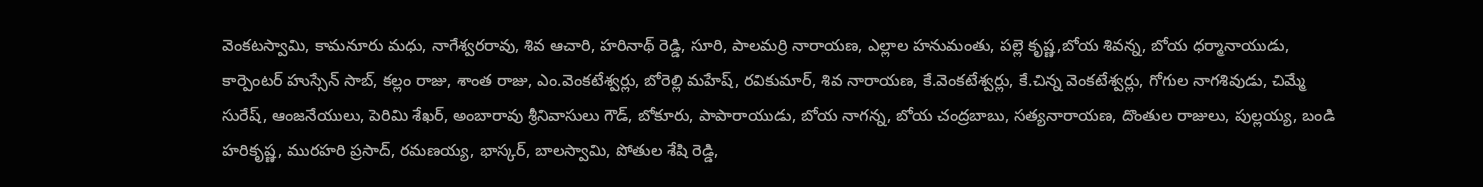వెంకటస్వామి, కామనూరు మధు, నాగేశ్వరరావు, శివ ఆచారి, హరినాథ్ రెడ్డి, సూరి, పాలమర్రి నారాయణ, ఎల్లాల హనుమంతు, పల్లె కృష్ణ,బోయ శివన్న, బోయ ధర్మానాయుడు, కార్పెంటర్ హుస్సేన్ సాబ్, కల్లం రాజు, శాంత రాజు, ఎం.వెంకటేశ్వర్లు, బోరెల్లి మహేష్, రవికుమార్, శివ నారాయణ, కే.వెంకటేశ్వర్లు, కే.చిన్న వెంకటేశ్వర్లు, గోగుల నాగశివుడు, చిమ్మే సురేష్, ఆంజనేయులు, పెరిమి శేఖర్, అంబారావు శ్రీనివాసులు గౌడ్, బోకూరు, పాపారాయుడు, బోయ నాగన్న, బోయ చంద్రబాబు, సత్యనారాయణ, దొంతుల రాజులు, పుల్లయ్య, బండి హరికృష్ణ, మురహరి ప్రసాద్, రమణయ్య, భాస్కర్, బాలస్వామి, పోతుల శేషి రెడ్డి,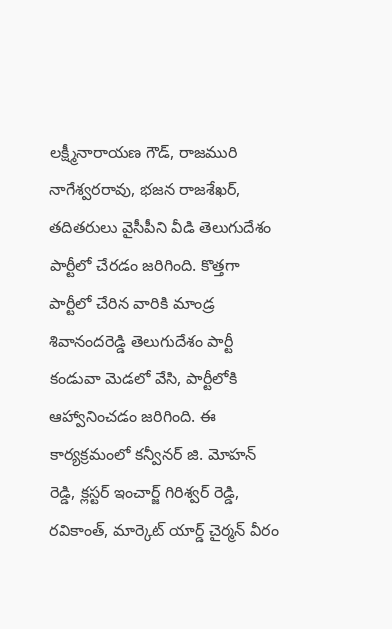లక్ష్మీనారాయణ గౌడ్, రాజమురి నాగేశ్వరరావు, భజన రాజశేఖర్, తదితరులు వైసీపీని వీడి తెలుగుదేశం పార్టీలో చేరడం జరిగింది. కొత్తగా పార్టీలో చేరిన వారికి మాండ్ర శివానందరెడ్డి తెలుగుదేశం పార్టీ కండువా మెడలో వేసి, పార్టీలోకి ఆహ్వానించడం జరిగింది. ఈ కార్యక్రమంలో కన్వీనర్ జి. మోహన్ రెడ్డి, క్లస్టర్ ఇంచార్జ్ గిరిశ్వర్ రెడ్డి, రవికాంత్, మార్కెట్ యార్డ్ చైర్మన్ వీరం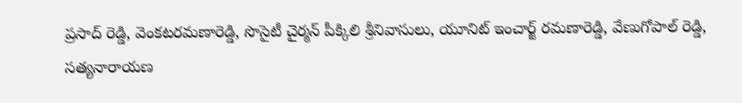ప్రసాద్ రెడ్డి, వెంకటరమణారెడ్డి, సొసైటీ చైర్మన్ పీక్కిలి శ్రీనివాసులు, యూనిట్ ఇంచార్జ్ రమణారెడ్డి, వేణుగోపాల్ రెడ్డి, సత్యనారాయణ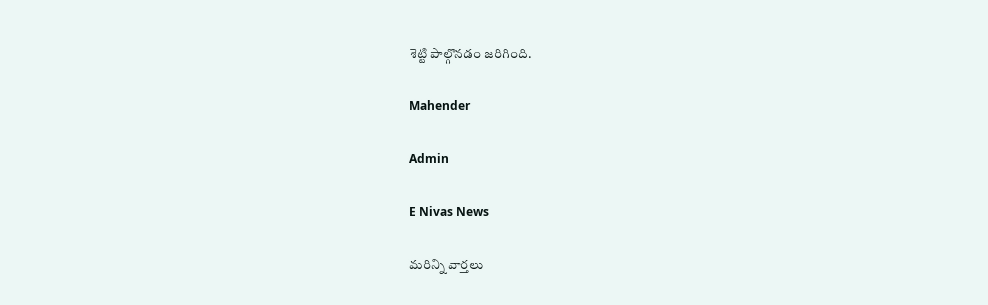శెట్టి పాల్గొనడం జరిగింది.

Mahender

Admin

E Nivas News

మరిన్ని వార్తలు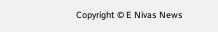Copyright © E Nivas News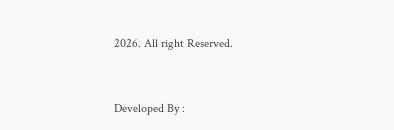2026. All right Reserved.



Developed By :